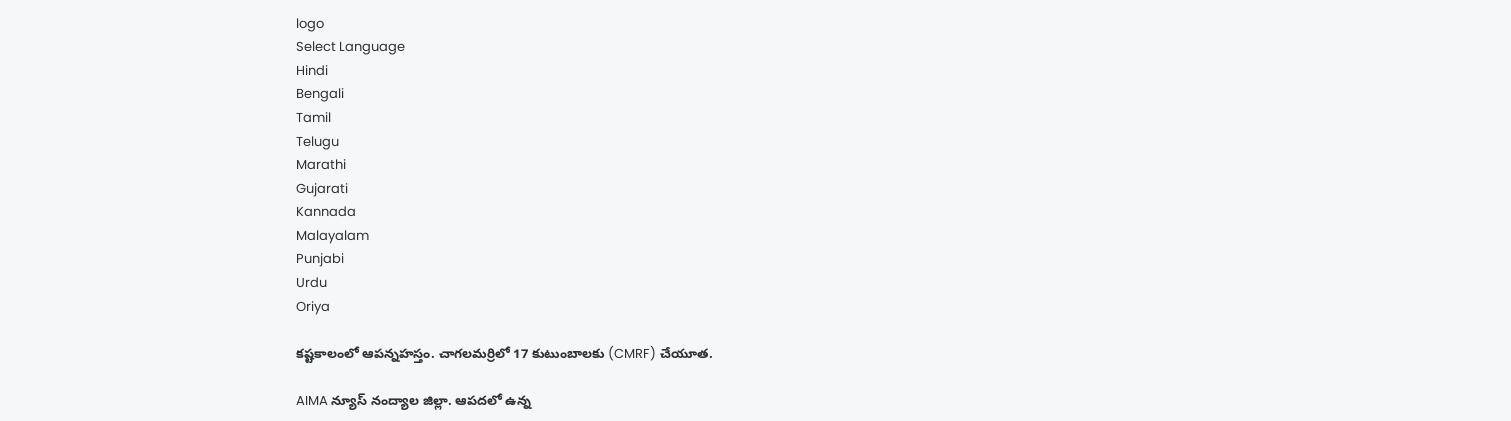logo
Select Language
Hindi
Bengali
Tamil
Telugu
Marathi
Gujarati
Kannada
Malayalam
Punjabi
Urdu
Oriya

కష్టకాలంలో ఆపన్నహస్తం. చాగలమర్రిలో 17 కుటుంబాలకు (CMRF) చేయూత.

AIMA న్యూస్ నంద్యాల జిల్లా. ఆపదలో ఉన్న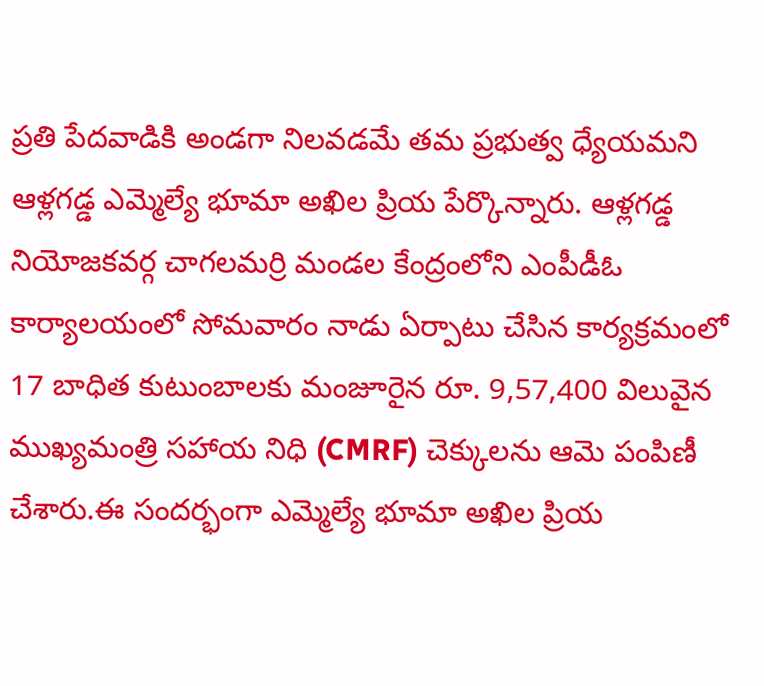ప్రతి పేదవాడికి అండగా నిలవడమే తమ ప్రభుత్వ ధ్యేయమని ఆళ్లగడ్డ ఎమ్మెల్యే భూమా అఖిల ప్రియ పేర్కొన్నారు. ఆళ్లగడ్డ నియోజకవర్గ చాగలమర్రి మండల కేంద్రంలోని ఎంపీడీఓ కార్యాలయంలో సోమవారం నాడు ఏర్పాటు చేసిన కార్యక్రమంలో 17 బాధిత కుటుంబాలకు మంజూరైన రూ. 9,57,400 విలువైన ముఖ్యమంత్రి సహాయ నిధి (CMRF) చెక్కులను ఆమె పంపిణీ చేశారు.ఈ సందర్భంగా ఎమ్మెల్యే భూమా అఖిల ప్రియ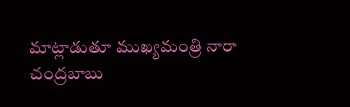మాట్లాడుతూ ముఖ్యమంత్రి నారా చంద్రబాబు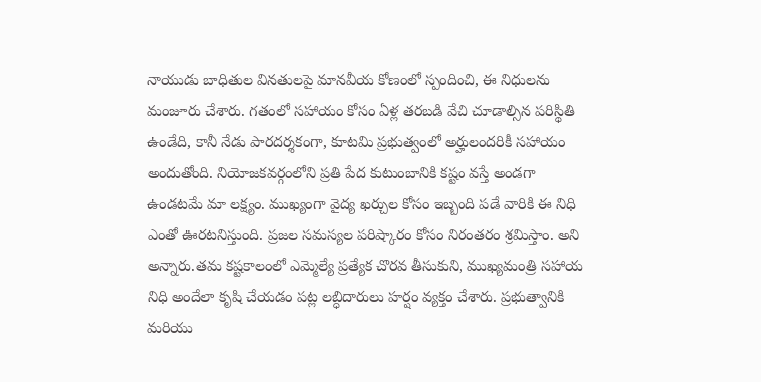నాయుడు బాధితుల వినతులపై మానవీయ కోణంలో స్పందించి, ఈ నిధులను మంజూరు చేశారు. గతంలో సహాయం కోసం ఏళ్ల తరబడి వేచి చూడాల్సిన పరిస్థితి ఉండేది, కానీ నేడు పారదర్శకంగా, కూటమి ప్రభుత్వంలో అర్హులందరికీ సహాయం అందుతోంది. నియోజకవర్గంలోని ప్రతి పేద కుటుంబానికి కష్టం వస్తే అండగా ఉండటమే మా లక్ష్యం. ముఖ్యంగా వైద్య ఖర్చుల కోసం ఇబ్బంది పడే వారికి ఈ నిధి ఎంతో ఊరటనిస్తుంది. ప్రజల సమస్యల పరిష్కారం కోసం నిరంతరం శ్రమిస్తాం. అని అన్నారు.తమ కష్టకాలంలో ఎమ్మెల్యే ప్రత్యేక చొరవ తీసుకుని, ముఖ్యమంత్రి సహాయ నిధి అందేలా కృషి చేయడం పట్ల లబ్ధిదారులు హర్షం వ్యక్తం చేశారు. ప్రభుత్వానికి మరియు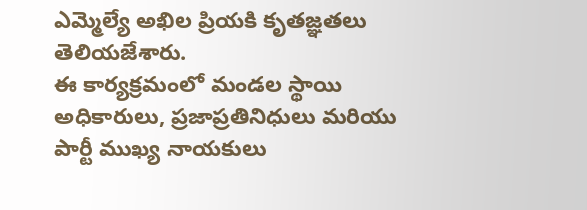ఎమ్మెల్యే అఖిల ప్రియకి కృతజ్ఞతలు తెలియజేశారు.
ఈ కార్యక్రమంలో మండల స్థాయి అధికారులు, ప్రజాప్రతినిధులు మరియు పార్టీ ముఖ్య నాయకులు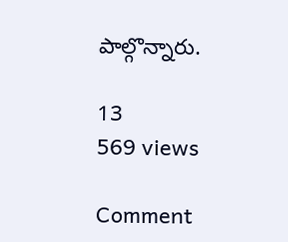పాల్గొన్నారు.

13
569 views

Comment